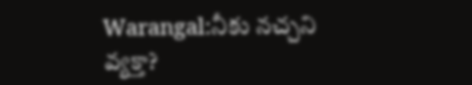Warangal:నీకు నచ్చని వ్యక్తా?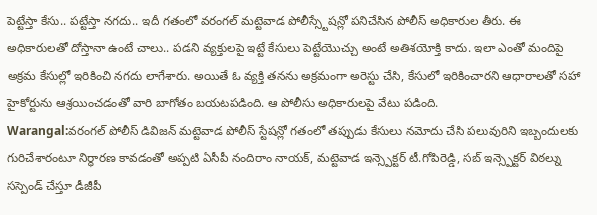పెట్టేస్తా కేసు.. పట్టేస్తా నగదు.. ఇదీ గతంలో వరంగల్ మట్టెవాడ పోలీస్స్టేషన్లో పనిచేసిన పోలీస్ అధికారుల తీరు. ఈ అధికారులతో దోస్తానా ఉంటే చాలు.. పడని వ్యక్తులపై ఇట్టే కేసులు పెట్టేయొచ్చు అంటే అతిశయోక్తి కాదు. ఇలా ఎంతో మందిపై అక్రమ కేసుల్లో ఇరికించి నగదు లాగేశారు. అయితే ఓ వ్యక్తి తనను అక్రమంగా అరెస్టు చేసి, కేసులో ఇరికించారని ఆధారాలతో సహా హైకోర్టును ఆశ్రయించడంతో వారి బాగోతం బయటపడింది. ఆ పోలీసు అధికారులపై వేటు పడింది.
Warangal:వరంగల్ పోలీస్ డివిజన్ మట్టెవాడ పోలీస్ స్టేషన్లో గతంలో తప్పుడు కేసులు నమోదు చేసి పలువురిని ఇబ్బందులకు గురిచేశారంటూ నిర్ధారణ కావడంతో అప్పటి ఏసీపీ నందిరాం నాయక్, మట్టెవాడ ఇన్స్పెక్టర్ టీ.గోపిరెడ్డి, సబ్ ఇన్స్పెక్టర్ విఠల్ను సస్పెండ్ చేస్తూ డీజీపీ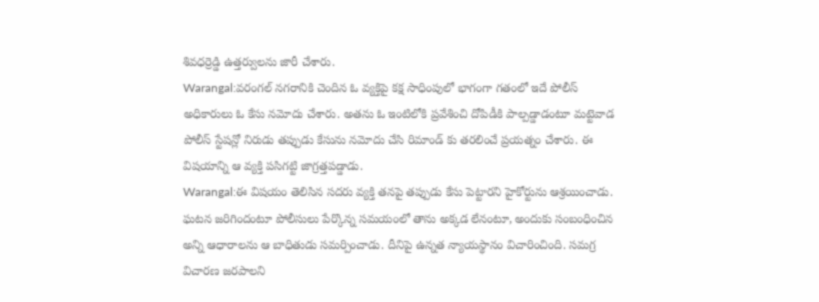శివధర్రెడ్డి ఉత్తర్వులను జారీ చేశారు.
Warangal:వరంగల్ నగరానికి చెందిన ఓ వ్యక్తిపై కక్ష సాధింపులో భాగంగా గతంలో ఇదే పోలీస్ అధికారులు ఓ కేసు నమోదు చేశారు. అతను ఓ ఇంటిలోకి ప్రవేశించి దోపిడీకి పాల్పడ్డాడంటూ మట్టెవాడ పోలీస్ స్టేషన్లో నిరుడు తప్పుడు కేసును నమోదు చేసి రిమాండ్ కు తరలించే ప్రయత్నం చేశారు. ఈ విషయాన్ని ఆ వ్యక్తి పసిగట్టి జాగ్రత్తపడ్డాడు.
Warangal:ఈ విషయం తెలిసిన సదరు వ్యక్తి తనపై తప్పుడు కేసు పెట్టారని హైకోర్టును ఆశ్రయించాడు. ఘటన జరిగిందంటూ పోలీసులు పేర్కొన్న సమయంలో తాను అక్కడ లేనంటూ, అందుకు సంబంధించిన అన్ని ఆధారాలను ఆ బాధితుడు సమర్పించాడు. దీనిపై ఉన్నత న్యాయస్థానం విచారించింది. సమగ్ర విచారణ జరపాలని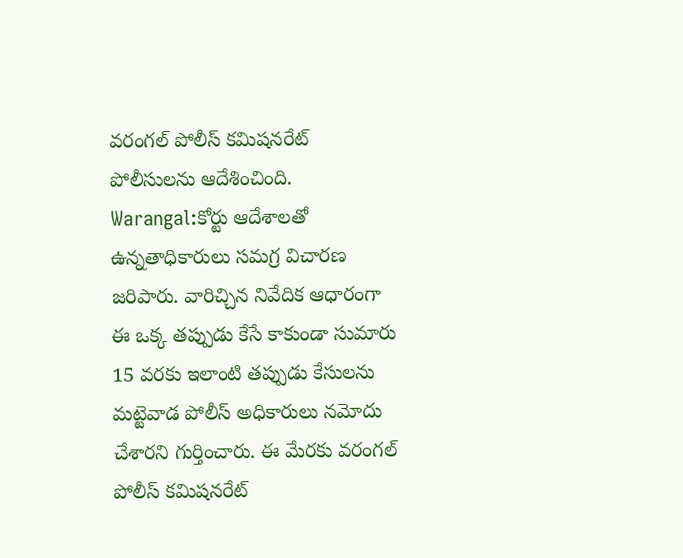వరంగల్ పోలీస్ కమిషనరేట్ పోలీసులను ఆదేశించింది.
Warangal:కోర్టు ఆదేశాలతో ఉన్నతాధికారులు సమగ్ర విచారణ జరిపారు. వారిచ్చిన నివేదిక ఆధారంగా ఈ ఒక్క తప్పుడు కేసే కాకుండా సుమారు 15 వరకు ఇలాంటి తప్పుడు కేసులను మట్టెవాడ పోలీస్ అధికారులు నమోదు చేశారని గుర్తించారు. ఈ మేరకు వరంగల్ పోలీస్ కమిషనరేట్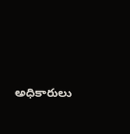అధికారులు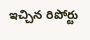ఇచ్చిన రిపోర్టు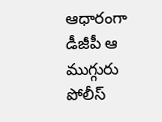ఆధారంగా డీజీపీ ఆ ముగ్గురు పోలీస్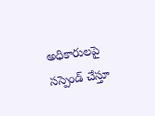అధికారులపై సస్పెండ్ చేస్తూ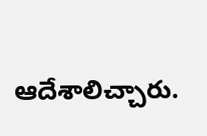ఆదేశాలిచ్చారు.